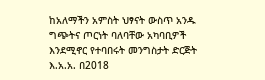ከአለማችን አምስት ህፃናት ውስጥ አንዱ ግጭትና ጦርነት ባለባቸው አካባቢዎች እንደሚኖር የተባበሩት መንግስታት ድርጅት እ.አ.አ. በ2018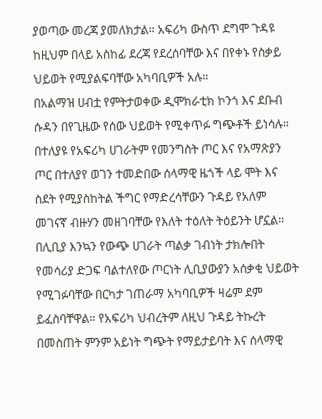ያወጣው መረጃ ያመለክታል። አፍሪካ ውስጥ ደግሞ ጉዳዩ ከዚህም በላይ አስከፊ ደረጃ የደረሰባቸው እና በየቀኑ የስቃይ ህይወት የሚያልፍባቸው አካባቢዎች አሉ።
በአልማዝ ሀብቷ የምትታወቀው ዲሞክራቲክ ኮንጎ እና ደቡብ ሱዳን በየጊዜው የሰው ህይወት የሚቀጥፉ ግጭቶች ይነሳሉ። በተለያዩ የአፍሪካ ሀገራትም የመንግስት ጦር እና የአማጽያን ጦር በተለያየ ወገን ተመድበው ሰላማዊ ዜጎች ላይ ሞት እና ስደት የሚያስከትል ችግር የማድረሳቸውን ጉዳይ የአለም መገናኛ ብዙሃን መዘገባቸው የእለት ተዕለት ትዕይንት ሆኗል።
በሊቢያ እንኳን የውጭ ሀገራት ጣልቃ ገብነት ታክሎበት የመሳሪያ ድጋፍ ባልተለየው ጦርነት ሊቢያውያን አሰቃቂ ህይወት የሚገፉባቸው በርካታ ገጠራማ አካባቢዎች ዛሬም ደም ይፈስባቸዋል። የአፍሪካ ህብረትም ለዚህ ጉዳይ ትኩረት በመስጠት ምንም አይነት ግጭት የማይታይባት እና ሰላማዊ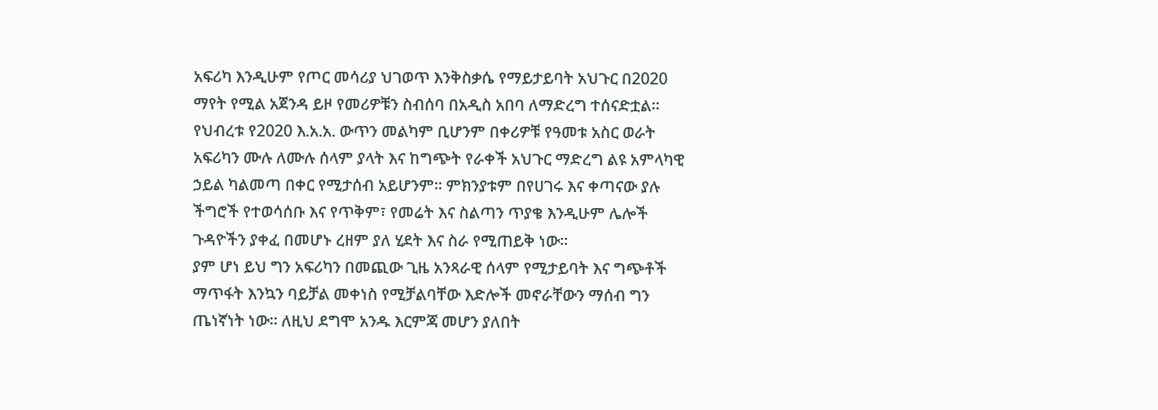አፍሪካ እንዲሁም የጦር መሳሪያ ህገወጥ እንቅስቃሴ የማይታይባት አህጉር በ2020 ማየት የሚል አጀንዳ ይዞ የመሪዎቹን ስብሰባ በአዲስ አበባ ለማድረግ ተሰናድቷል።
የህብረቱ የ2020 እ.አ.አ. ውጥን መልካም ቢሆንም በቀሪዎቹ የዓመቱ አስር ወራት አፍሪካን ሙሉ ለሙሉ ሰላም ያላት እና ከግጭት የራቀች አህጉር ማድረግ ልዩ አምላካዊ ኃይል ካልመጣ በቀር የሚታሰብ አይሆንም። ምክንያቱም በየሀገሩ እና ቀጣናው ያሉ ችግሮች የተወሳሰቡ እና የጥቅም፣ የመሬት እና ስልጣን ጥያቄ እንዲሁም ሌሎች ጉዳዮችን ያቀፈ በመሆኑ ረዘም ያለ ሂደት እና ስራ የሚጠይቅ ነው።
ያም ሆነ ይህ ግን አፍሪካን በመጪው ጊዜ አንጻራዊ ሰላም የሚታይባት እና ግጭቶች ማጥፋት እንኳን ባይቻል መቀነስ የሚቻልባቸው እድሎች መኖራቸውን ማሰብ ግን ጤነኛነት ነው። ለዚህ ደግሞ አንዱ እርምጃ መሆን ያለበት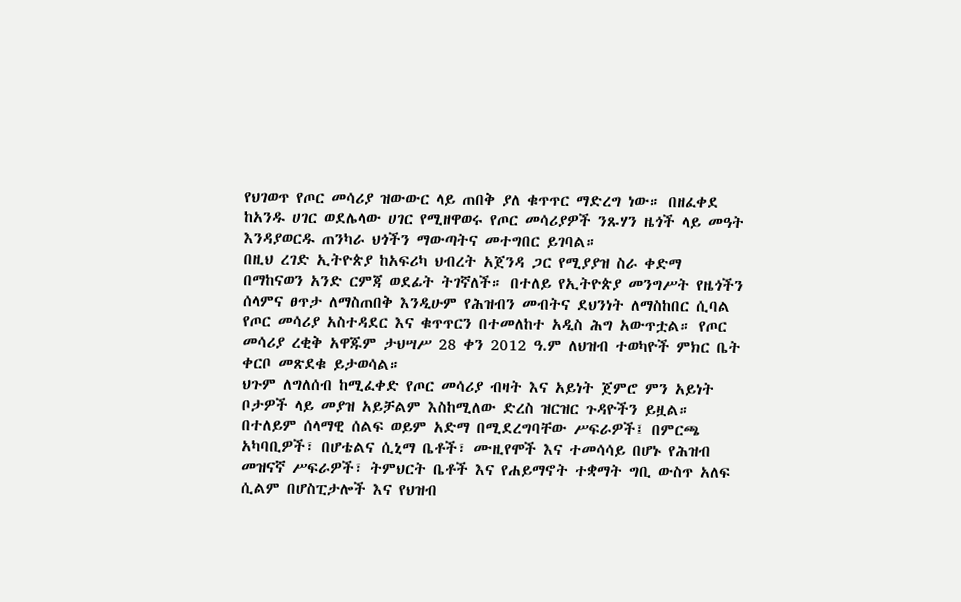የህገወጥ የጦር መሳሪያ ዝውውር ላይ ጠበቅ ያለ ቁጥጥር ማድረግ ነው። በዘፈቀደ ከአንዱ ሀገር ወደሌላው ሀገር የሚዘዋወሩ የጦር መሳሪያዎች ንጹሃን ዜጎች ላይ መዓት እንዳያወርዱ ጠንካራ ህጎችን ማውጣትና መተግበር ይገባል።
በዚህ ረገድ ኢትዮጵያ ከአፍሪካ ህብረት አጀንዳ ጋር የሚያያዝ ስራ ቀድማ በማከናወን አንድ ርምጃ ወደፊት ትገኛለች። በተለይ የኢትዮጵያ መንግሥት የዜጎችን ሰላምና ፀጥታ ለማስጠበቅ እንዲሁም የሕዝብን መብትና ደህንነት ለማስከበር ሲባል የጦር መሳሪያ አስተዳደር እና ቁጥጥርን በተመለከተ አዲስ ሕግ አውጥቷል። የጦር መሳሪያ ረቂቅ አዋጁም ታህሣሥ 28 ቀን 2012 ዓ.ም ለህዝብ ተወካዮች ምክር ቤት ቀርቦ መጽደቁ ይታወሳል።
ህጉም ለግለሰብ ከሚፈቀድ የጦር መሳሪያ ብዛት እና አይነት ጀምሮ ምን አይነት ቦታዎች ላይ መያዝ አይቻልም እስከሚለው ድረስ ዝርዝር ጉዳዮችን ይዟል። በተለይም ሰላማዊ ሰልፍ ወይም አድማ በሚደረግባቸው ሥፍራዎች፤ በምርጫ አካባቢዎች፣ በሆቴልና ሲኒማ ቤቶች፣ ሙዚየሞች እና ተመሳሳይ በሆኑ የሕዝብ መዝናኛ ሥፍራዎች፣ ትምህርት ቤቶች እና የሐይማኖት ተቋማት ግቢ ውስጥ አለፍ ሲልም በሆስፒታሎች እና የህዝብ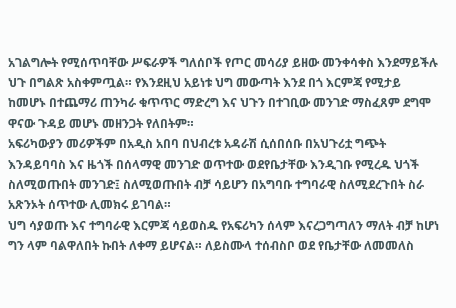አገልግሎት የሚሰጥባቸው ሥፍራዎች ግለሰቦች የጦር መሳሪያ ይዘው መንቀሳቀስ እንደማይችሉ ህጉ በግልጽ አስቀምጧል። የእንደዚህ አይነቱ ህግ መውጣት እንደ በጎ እርምጃ የሚታይ ከመሆኑ በተጨማሪ ጠንካራ ቁጥጥር ማድረግ እና ህጉን በተገቢው መንገድ ማስፈጸም ደግሞ ዋናው ጉዳይ መሆኑ መዘንጋት የለበትም።
አፍሪካውያን መሪዎችም በአዲስ አበባ በህብረቱ አዳራሽ ሲሰበሰቡ በአህጉሪቷ ግጭት እንዳይባባስ እና ዜጎች በሰላማዊ መንገድ ወጥተው ወደየቤታቸው እንዲገቡ የሚረዱ ህጎች ስለሚወጡበት መንገድ፤ ስለሚወጡበት ብቻ ሳይሆን በአግባቡ ተግባራዊ ስለሚደረጉበት ስራ አጽንኦት ሰጥተው ሊመክሩ ይገባል።
ህግ ሳያወጡ እና ተግባራዊ እርምጃ ሳይወስዱ የአፍሪካን ሰላም እናረጋግጣለን ማለት ብቻ ከሆነ ግን ላም ባልዋለበት ኩበት ለቀማ ይሆናል። ለይስሙላ ተሰብስቦ ወደ የቤታቸው ለመመለስ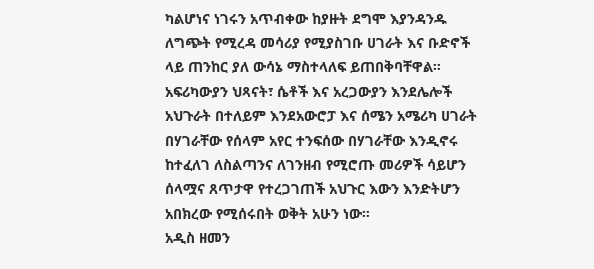ካልሆነና ነገሩን አጥብቀው ከያዙት ደግሞ እያንዳንዱ ለግጭት የሚረዳ መሳሪያ የሚያስገቡ ሀገራት እና ቡድኖች ላይ ጠንከር ያለ ውሳኔ ማስተላለፍ ይጠበቅባቸዋል።
አፍሪካውያን ህጻናት፣ ሴቶች እና አረጋውያን እንደሌሎች አህጉራት በተለይም እንደአውሮፓ እና ሰሜን አሜሪካ ሀገራት በሃገራቸው የሰላም አየር ተንፍሰው በሃገራቸው እንዲኖሩ ከተፈለገ ለስልጣንና ለገንዘብ የሚሮጡ መሪዎች ሳይሆን ሰላሟና ጸጥታዋ የተረጋገጠች አህጉር እውን እንድትሆን አበክረው የሚሰሩበት ወቅት አሁን ነው።
አዲስ ዘመን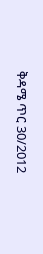ቅዳሜ ጥር 30/2012